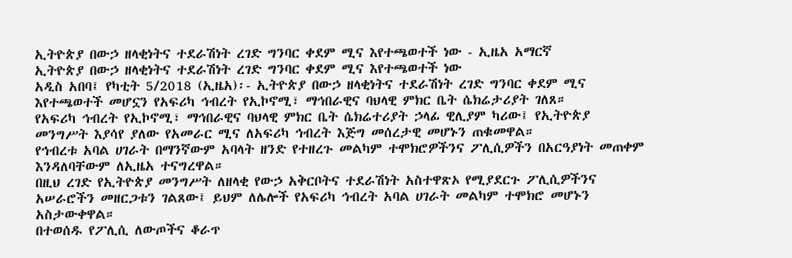ኢትዮጵያ በውኃ ዘላቂነትና ተደራሽነት ረገድ ግንባር ቀደም ሚና እየተጫወተች ነው - ኢዜአ አማርኛ
ኢትዮጵያ በውኃ ዘላቂነትና ተደራሽነት ረገድ ግንባር ቀደም ሚና እየተጫወተች ነው
አዲስ አበባ፤ የካቲት 5/2018 (ኢዜአ)፡- ኢትዮጵያ በውኃ ዘላቂነትና ተደራሽነት ረገድ ግንባር ቀደም ሚና እየተጫወተች መሆኗን የአፍሪካ ኅብረት የኢኮኖሚ፣ ማኅበራዊና ባህላዊ ምክር ቤት ሴክሬታሪያት ገለጸ።
የአፍሪካ ኅብረት የኢኮኖሚ፣ ማኅበራዊና ባህላዊ ምክር ቤት ሴክሬተሪያት ኃላፊ ዊሊያም ካሪው፤ የኢትዮጵያ መንግሥት እያሳየ ያለው የአመራር ሚና ለአፍሪካ ኅብረት እጅግ መሰረታዊ መሆኑን ጠቁመዋል።
የኅብረቱ አባል ሀገራት በማንኛውም አባላት ዘንድ የተዘረጉ መልካም ተሞክሮዎችንና ፖሊሲዎችን በአርዓያነት መጠቀም እንዳለባቸውም ለኢዜአ ተናግረዋል።
በዚህ ረገድ የኢትዮጵያ መንግሥት ለዘላቂ የውኃ አቅርቦትና ተደራሽነት አስተዋጽኦ የሚያደርጉ ፖሊሲዎችንና አሠራሮችን መዘርጋቱን ገልጸው፤ ይህም ለሌሎች የአፍሪካ ኅብረት አባል ሀገራት መልካም ተሞክሮ መሆኑን አስታውቀዋል።
በተወሰዱ የፖሊሲ ለውጦችና ቆራጥ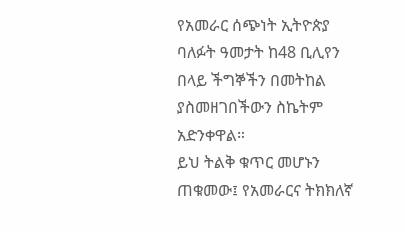የአመራር ሰጭነት ኢትዮጵያ ባለፉት ዓመታት ከ48 ቢሊየን በላይ ችግኞችን በመትከል ያስመዘገበችውን ስኬትም አድንቀዋል።
ይህ ትልቅ ቁጥር መሆኑን ጠቁመው፤ የአመራርና ትክክለኛ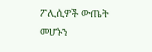ፖሊሲዎች ውጤት መሆኑን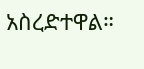አስረድተዋል።